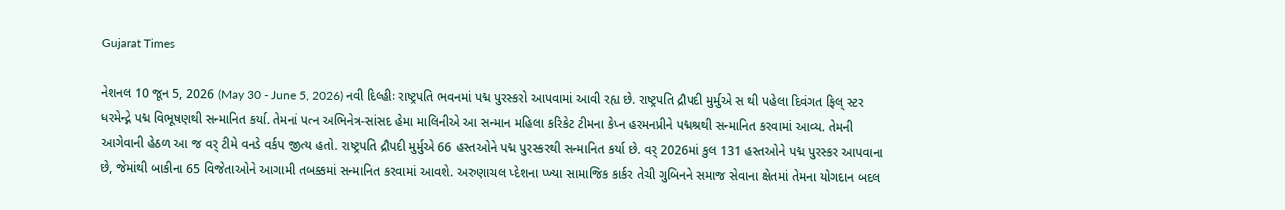Gujarat Times

નેશનલ 10 જૂન 5, 2026 (May 30 - June 5, 2026) નવી દિલ્હીઃ રાષ્ટ્રપતિ ભવનમાં પદ્મ પુરસ્કરો આપવામાં આવી રહ્ય છે. રાષ્ટ્રપતિ દ્રૌપદી મુર્મુએ સ થી પહેલા દિવંગત ફિલ્ સ્ટર ધરમેન્દ્ને પદ્મ વિભૂષણથી સન્માનિત કર્યા. તેમનાં પત્ન અભિનેત્ર-સાંસદ હેમા માલિનીએ આ સન્માન મહિલા કરિકેટ ટીમના કેપ્ન હરમનપ્રીને પદ્મશ્રથી સન્માનિત કરવામાં આવ્ય. તેમની આગેવાની હેઠળ આ જ વર્ ટીમે વનડે વર્કપ જીત્ય હતો. રાષ્ટ્રપતિ દ્રૌપદી મુર્મુએ 66 હસ્તઓને પદ્મ પુરસ્કરથી સન્માનિત કર્યા છે. વર્ 2026માં કુલ 131 હસ્તઓને પદ્મ પુરસ્કર આપવાના છે, જેમાંથી બાકીના 65 વિજેતાઓને આગામી તબક્કમાં સન્માનિત કરવામાં આવશે. અરુણાચલ પ્દેશના પ્ખ્યા સામાજિક કાર્કર તેચી ગુબિનને સમાજ સેવાના ક્ષેતમાં તેમના યોગદાન બદલ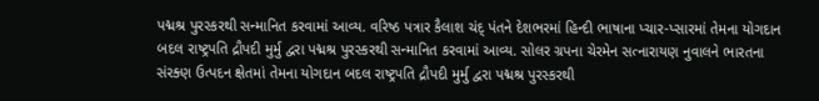પદ્મશ્ર પુરસ્કરથી સન્માનિત કરવામાં આવ્ય. વરિષ્ઠ પત્રાર કૈલાશ ચંદ્ પંતને દેશભરમાં હિન્દી ભાષાના પ્ચાર-પ્સારમાં તેમના યોગદાન બદલ રાષ્ટ્રપતિ દ્રૌપદી મુર્મુ દ્વરા પદ્મશ્ર પુરસ્કરથી સન્માનિત કરવામાં આવ્ય. સોલર ગ્રપના ચેરમેન સત્નારાયણ નુવાલને ભારતના સંરક્ણ ઉત્પદન ક્ષેતમાં તેમના યોગદાન બદલ રાષ્ટ્રપતિ દ્રૌપદી મુર્મુ દ્વરા પદ્મશ્ર પુરસ્કરથી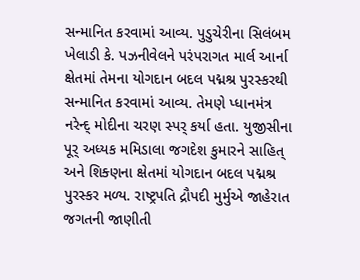સન્માનિત કરવામાં આવ્ય. પુડુચેરીના સિલંબમ ખેલાડી કે. પઝનીવેલને પરંપરાગત માર્લ આર્ના ક્ષેતમાં તેમના યોગદાન બદલ પદ્મશ્ર પુરસ્કરથી સન્માનિત કરવામાં આવ્ય. તેમણે પ્ધાનમંત્ર નરેન્દ્ મોદીના ચરણ સ્પર્ કર્યા હતા. યુજીસીના પૂર્ અધ્યક મમિડાલા જગદેશ કુમારને સાહિત્ અને શિક્ણના ક્ષેતમાં યોગદાન બદલ પદ્મશ્ર પુરસ્કર મળ્ય. રાષ્ટ્રપતિ દ્રૌપદી મુર્મુએ જાહેરાત જગતની જાણીતી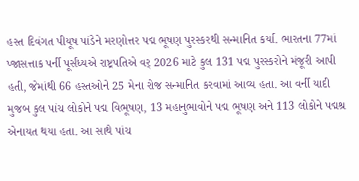હસ્ત દિવંગત પીયૂષ પાંડેને મરણોત્તર પદ્મ ભૂષણ પુરસ્કરથી સન્માનિત કર્યા. ભારતના 77માં પ્જાસત્તાક પર્ની પૂર્સંધ્યએ રાષ્ટ્રપતિએ વર્ 2026 માટે કુલ 131 પદ્મ પુરસ્કરોને મંજૂરી આપી હતી, જેમાંથી 66 હસ્તઓને 25 મેના રોજ સન્માનિત કરવામાં આવ્ય હતા. આ વર્ની યાદી મુજબ કુલ પાંચ લોકોને પદ્મ વિભૂષણ, 13 મહાનુભાવોને પદ્મ ભૂષણ અને 113 લોકોને પદ્મશ્ર એનાયત થયા હતા. આ સાથે પાંચ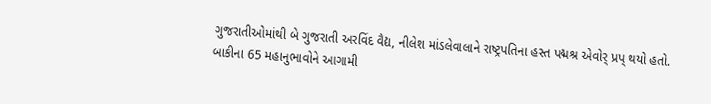ગુજરાતીઓમાંથી બે ગુજરાતી અરવિંદ વૈદ્ય, નીલેશ માંડલેવાલાને રાષ્ટ્રપતિના હસ્ત પદ્મશ્ર એવોર્ પ્રપ્ થયો હતો. બાકીના 65 મહાનુભાવોને આગામી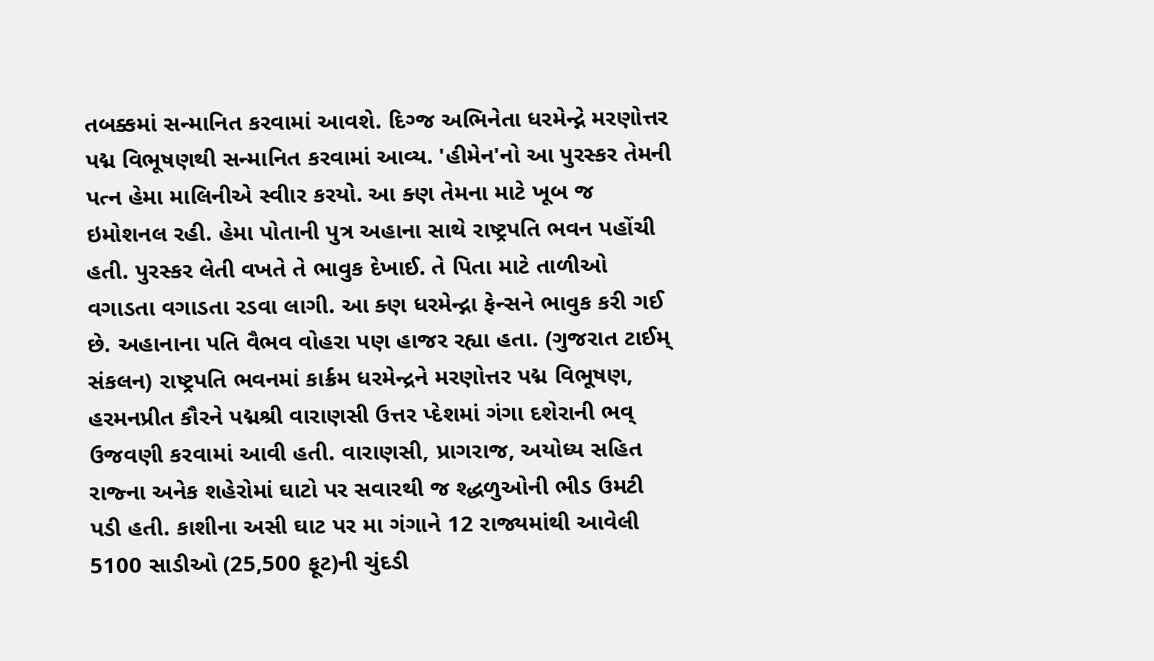તબક્કમાં સન્માનિત કરવામાં આવશે. દિગ્જ અભિનેતા ધરમેન્દ્ને મરણોત્તર પદ્મ વિભૂષણથી સન્માનિત કરવામાં આવ્ય. 'હીમેન'નો આ પુરસ્કર તેમની પત્ન હેમા માલિનીએ સ્વીાર કરયો. આ ક્ણ તેમના માટે ખૂબ જ ઇમોશનલ રહી. હેમા પોતાની પુત્ર અહાના સાથે રાષ્ટ્રપતિ ભવન પહોંચી હતી. પુરસ્કર લેતી વખતે તે ભાવુક દેખાઈ. તે પિતા માટે તાળીઓ વગાડતા વગાડતા રડવા લાગી. આ ક્ણ ધરમેન્દ્ના ફેન્સને ભાવુક કરી ગઈ છે. અહાનાના પતિ વૈભવ વોહરા પણ હાજર રહ્યા હતા. (ગુજરાત ટાઈમ્ સંકલન) રાષ્ટ્રપતિ ભવનમાં કાર્ક્રમ ધરમેન્દ્રને મરણોત્તર પદ્મ વિભૂષણ, હરમનપ્રીત કૌરને પદ્મશ્રી વારાણસી ઉત્તર પ્દેશમાં ગંગા દશેરાની ભવ્ ઉજવણી કરવામાં આવી હતી. વારાણસી, પ્રાગરાજ, અયોધ્ય સહિત રાજ્ના અનેક શહેરોમાં ઘાટો પર સવારથી જ શ્દ્ધળુઓની ભીડ ઉમટી પડી હતી. કાશીના અસી ઘાટ પર મા ગંગાને 12 રાજ્યમાંથી આવેલી 5100 સાડીઓ (25,500 ફૂટ)ની ચુંદડી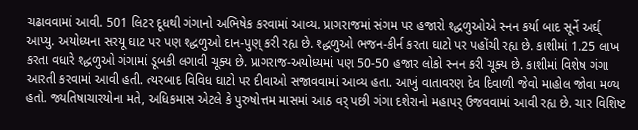ચઢાવવામાં આવી. 501 લિટર દૂધથી ગંગાનો અભિષેક કરવામાં આવ્ય. પ્રાગરાજમાં સંગમ પર હજારો શ્દ્ધળુઓએ સ્નન કર્યા બાદ સૂર્ને અર્ઘ્ આપ્યુ. અયોધ્યના સરયૂ ઘાટ પર પણ શ્દ્ધળુઓ દાન-પુણ્ કરી રહ્ય છે. શ્દ્ધળુઓ ભજન-કીર્ન કરતા ઘાટો પર પહોંચી રહ્ય છે. કાશીમાં 1.25 લાખ કરતા વધારે શ્દ્ધળુઓ ગંગામાં ડૂબકી લગાવી ચૂક્ય છે. પ્રાગરાજ-અયોધ્યમાં પણ 50-50 હજાર લોકો સ્નન કરી ચૂક્ય છે. કાશીમાં વિશેષ ગંગા આરતી કરવામાં આવી હતી. ત્યરબાદ વિવિધ ઘાટો પર દીવાઓ સજાવવામાં આવ્ય હતા. આખું વાતાવરણ દેવ દિવાળી જેવો માહોલ જોવા મળ્ય હતો. જ્યતિષાચારયોના મતે, અધિકમાસ એટલે કે પુરુષોત્તમ માસમાં આઠ વર્ પછી ગંગા દશેરાનો મહાપર્ ઉજવવામાં આવી રહ્ય છે. ચાર વિશિષ્ટ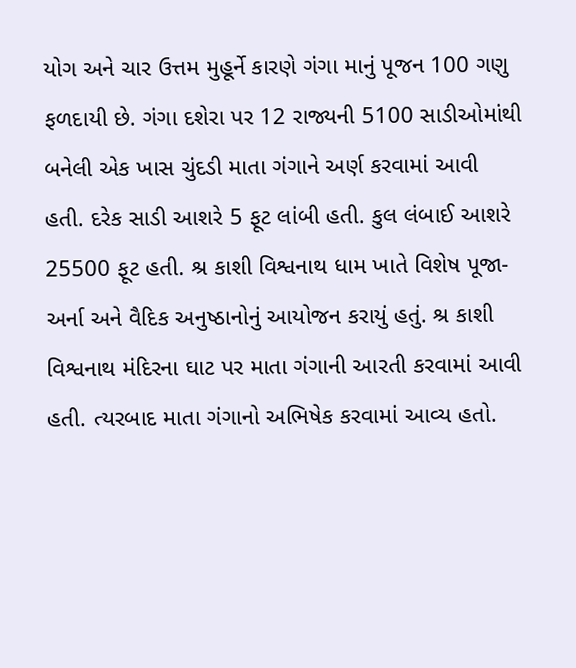યોગ અને ચાર ઉત્તમ મુહૂર્ને કારણે ગંગા માનું પૂજન 100 ગણુ ફળદાયી છે. ગંગા દશેરા પર 12 રાજ્યની 5100 સાડીઓમાંથી બનેલી એક ખાસ ચુંદડી માતા ગંગાને અર્ણ કરવામાં આવી હતી. દરેક સાડી આશરે 5 ફૂટ લાંબી હતી. કુલ લંબાઈ આશરે 25500 ફૂટ હતી. શ્ર કાશી વિશ્વનાથ ધામ ખાતે વિશેષ પૂજા-અર્ના અને વૈદિક અનુષ્ઠાનોનું આયોજન કરાયું હતું. શ્ર કાશી વિશ્વનાથ મંદિરના ઘાટ પર માતા ગંગાની આરતી કરવામાં આવી હતી. ત્યરબાદ માતા ગંગાનો અભિષેક કરવામાં આવ્ય હતો.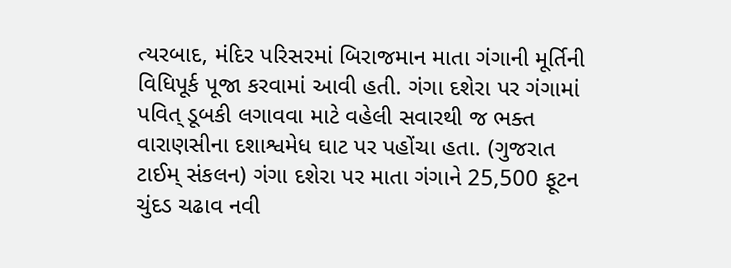ત્યરબાદ, મંદિર પરિસરમાં બિરાજમાન માતા ગંગાની મૂર્તિની વિધિપૂર્ક પૂજા કરવામાં આવી હતી. ગંગા દશેરા પર ગંગામાં પવિત્ ડૂબકી લગાવવા માટે વહેલી સવારથી જ ભક્ત વારાણસીના દશાશ્વમેધ ઘાટ પર પહોંચા હતા. (ગુજરાત ટાઈમ્ સંકલન) ગંગા દશેરા પર માતા ગંગાને 25,500 ફૂટન ચુંદડ ચઢાવ નવી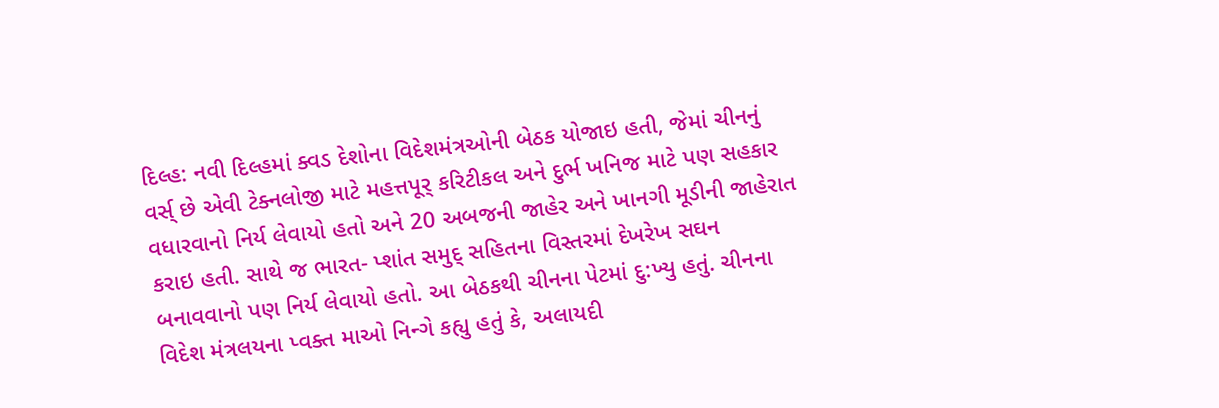દિલ્હ: નવી દિલ્હમાં ક્વડ દેશોના વિદેશમંત્રઓની બેઠક યોજાઇ હતી, જેમાં ચીનનું વર્સ્ છે એવી ટેક્નલોજી માટે મહત્તપૂર્ કરિટીકલ અને દુર્ભ ખનિજ માટે પણ સહકાર વધારવાનો નિર્ય લેવાયો હતો અને 20 અબજની જાહેર અને ખાનગી મૂડીની જાહેરાત કરાઇ હતી. સાથે જ ભારત- પ્શાંત સમુદ્ સહિતના વિસ્તરમાં દેખરેખ સઘન બનાવવાનો પણ નિર્ય લેવાયો હતો. આ બેઠકથી ચીનના પેટમાં દુ:ખ્યુ હતું. ચીનના વિદેશ મંત્રલયના પ્વક્ત માઓ નિન્ગે કહ્યુ હતું કે, અલાયદી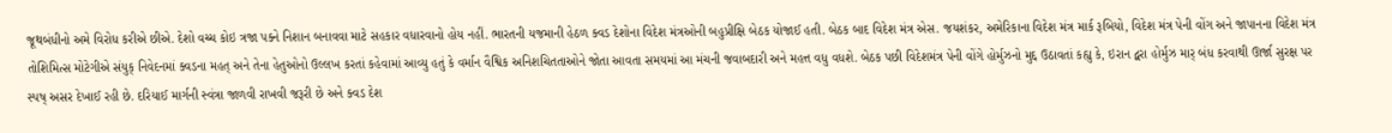જૂથબંધીનો અમે વિરોધ કરીએ છીએ. દેશો વચ્ચ કોઇ ત્રજા પક્ને નિશાન બનાવવા માટે સહકાર વધારવાનો હોય નહીં. ભારતની યજમાની હેઠળ ક્વડ દેશોના વિદેશ મંત્રઓની બહુપ્રીક્ષિ બેઠક યોજાઈ હતી. બેઠક બાદ વિદેશ મંત્ર એસ. જયશંકર, અમેરિકાના વિદેશ મંત્ર માર્ક રૂબિયો, વિદેશ મંત્ર પેની વોંગ અને જાપાનના વિદેશ મંત્ર તોશિમિત્સ મોટેગીએ સંયુક્ નિવેદનમાં ક્વડના મહત્ અને તેના હેતુઓનો ઉલ્લખ કરતાં કહેવામાં આવ્યુ હતું કે વર્માન વૈશ્વિક અનિશચિતતાઓને જોતા આવતા સમયમાં આ મંચની જવાબદારી અને મહત્ત વધુ વધશે. બેઠક પછી વિદેશમંત્ર પેની વોંગે હોર્મુઝનો મુદ્દ ઉઠાવતાં કહ્યુ કે, ઇરાન દ્વરા હોર્મુઝ માર્ બંધ કરવાથી ઊર્જા સુરક્ષ પર સ્પષ્ અસર દેખાઈ રહી છે. દરિયાઈ માર્ગની સ્વંત્રા જાળવી રાખવી જરૂરી છે અને ક્વડ દેશ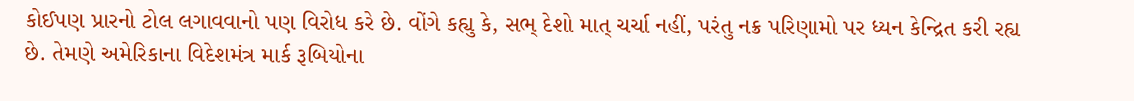કોઈપણ પ્રારનો ટોલ લગાવવાનો પણ વિરોધ કરે છે. વોંગે કહ્યુ કે, સભ્ દેશો માત્ ચર્ચા નહીં, પરંતુ નક્ર પરિણામો પર ધ્યન કેન્દ્રિત કરી રહ્ય છે. તેમણે અમેરિકાના વિદેશમંત્ર માર્ક રૂબિયોના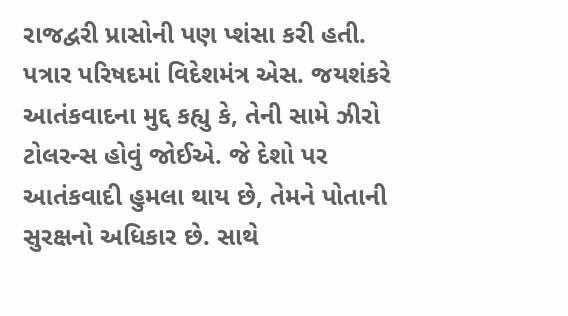રાજદ્વરી પ્રાસોની પણ પ્શંસા કરી હતી. પત્રાર પરિષદમાં વિદેશમંત્ર એસ. જયશંકરે આતંકવાદના મુદ્દ કહ્યુ કે, તેની સામે ઝીરો ટોલરન્સ હોવું જોઈએ. જે દેશો પર આતંકવાદી હુમલા થાય છે, તેમને પોતાની સુરક્ષનો અધિકાર છે. સાથે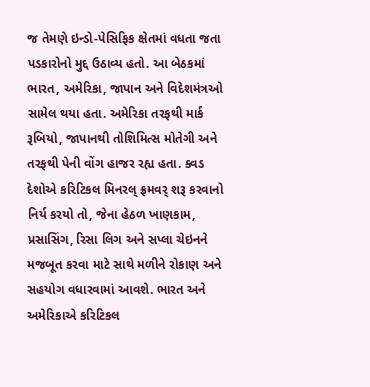જ તેમણે ઇન્ડો-પેસિફિક ક્ષેતમાં વધતા જતા પડકારોનો મુદ્દ ઉઠાવ્ય હતો. આ બેઠકમાં ભારત, અમેરિકા, જાપાન અને વિદેશમંત્રઓ સામેલ થયા હતા. અમેરિકા તરફથી માર્ક રૂબિયો, જાપાનથી તોશિમિત્સ મોતેગી અને તરફથી પેની વોંગ હાજર રહ્ય હતા. ક્વડ દેશોએ કરિટિકલ મિનરલ્ ફ્રમવર્ શરૂ કરવાનો નિર્ય કરયો તો, જેના હેઠળ ખાણકામ, પ્રસાસિંગ, રિસા લિગ અને સપ્લા ચેઇનને મજબૂત કરવા માટે સાથે મળીને રોકાણ અને સહયોગ વધારવામાં આવશે. ભારત અને અમેરિકાએ કરિટિકલ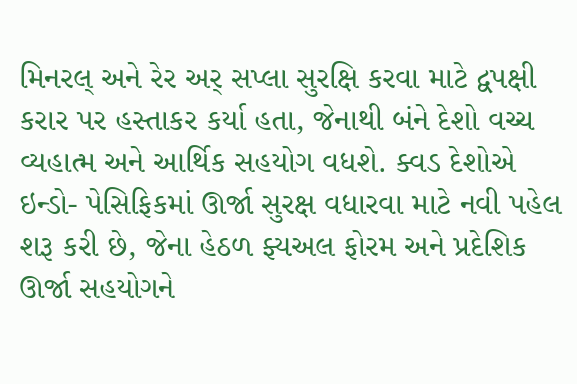મિનરલ્ અને રેર અર્ સપ્લા સુરક્ષિ કરવા માટે દ્વપક્ષી કરાર પર હસ્તાકર કર્યા હતા, જેનાથી બંને દેશો વચ્ચ વ્યહાત્મ અને આર્થિક સહયોગ વધશે. ક્વડ દેશોએ ઇન્ડો- પેસિફિકમાં ઊર્જા સુરક્ષ વધારવા માટે નવી પહેલ શરૂ કરી છે, જેના હેઠળ ફ્યઅલ ફોરમ અને પ્રદેશિક ઊર્જા સહયોગને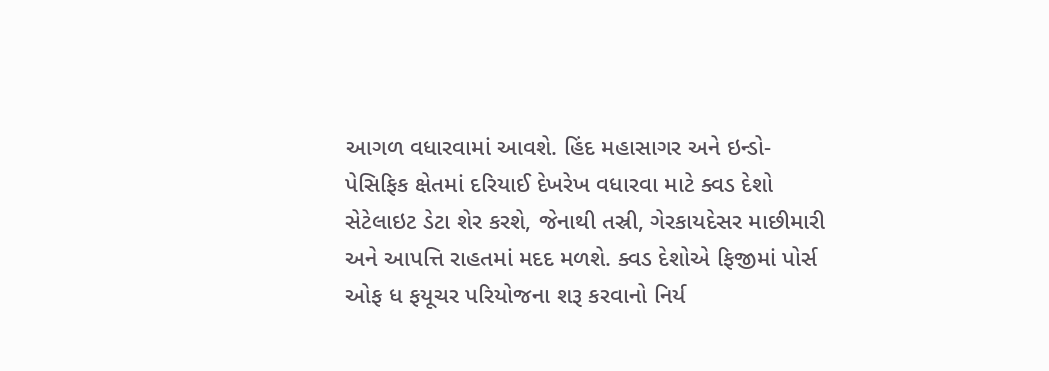આગળ વધારવામાં આવશે. હિંદ મહાસાગર અને ઇન્ડો-પેસિફિક ક્ષેતમાં દરિયાઈ દેખરેખ વધારવા માટે ક્વડ દેશો સેટેલાઇટ ડેટા શેર કરશે, જેનાથી તસ્રી, ગેરકાયદેસર માછીમારી અને આપત્તિ રાહતમાં મદદ મળશે. ક્વડ દેશોએ ફિજીમાં પોર્સ ઓફ ધ ફયૂચર પરિયોજના શરૂ કરવાનો નિર્ય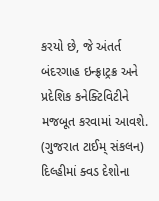કરયો છે, જે અંતર્ત બંદરગાહ ઇન્ફ્રાટ્રક્ર અને પ્રદેશિક કનેક્ટિવિટીને મજબૂત કરવામાં આવશે. (ગુજરાત ટાઈમ્ સંકલન) દિલ્હીમાં ક્વડ દેશોના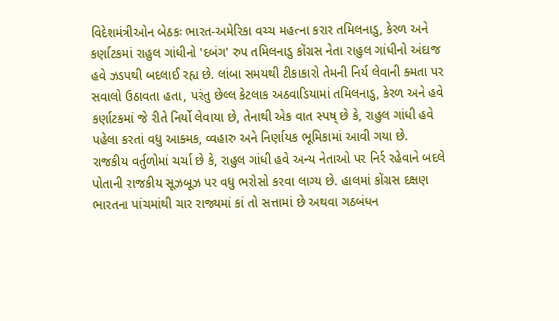વિદેશમંત્રીઓન બેઠકઃ ભારત-અમેરિકા વચ્ચ મહત્ના કરાર તમિલનાડુ, કેરળ અને કર્ણાટકમાં રાહુલ ગાંધીનો 'દબંગ' રુપ તમિલનાડુ કોંગ્રસ નેતા રાહુલ ગાંધીનો અંદાજ હવે ઝડપથી બદલાઈ રહ્ય છે. લાંબા સમયથી ટીકાકારો તેમની નિર્ય લેવાની ક્મતા પર સવાલો ઉઠાવતા હતા, પરંતુ છેલ્લ કેટલાક અઠવાડિયામાં તમિલનાડુ, કેરળ અને હવે કર્ણાટકમાં જે રીતે નિર્યો લેવાયા છે, તેનાથી એક વાત સ્પષ્ છે કે, રાહુલ ગાંધી હવે પહેલા કરતાં વધુ આક્મક, વ્વહારુ અને નિર્ણાયક ભૂમિકામાં આવી ગયા છે. રાજકીય વર્તુળોમાં ચર્ચા છે કે, રાહુલ ગાંધી હવે અન્ય નેતાઓ પર નિર્ર રહેવાને બદલે પોતાની રાજકીય સૂઝબૂઝ પર વધુ ભરોસો કરવા લાગ્ય છે. હાલમાં કોંગ્રસ દક્ષણ ભારતના પાંચમાંથી ચાર રાજ્યમાં કાં તો સત્તામાં છે અથવા ગઠબંધન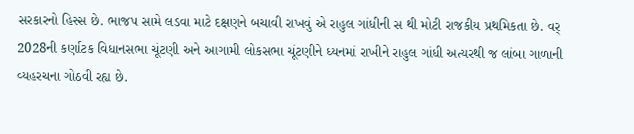સરકારનો હિસ્સ છે. ભાજપ સામે લડવા માટે દક્ષણને બચાવી રાખવું એ રાહુલ ગાંધીની સ થી મોટી રાજકીય પ્રથમિકતા છે. વર્ 2028ની કર્ણાટક વિધાનસભા ચૂંટણી અને આગામી લોકસભા ચૂંટણીને ધ્યનમાં રાખીને રાહુલ ગાંધી અત્યરથી જ લાંબા ગાળાની વ્યહરચના ગોઠવી રહ્ય છે.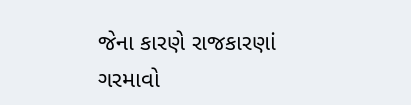જેના કારણે રાજકારણાં ગરમાવો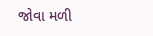જોવા મળી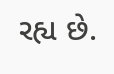રહ્ય છે.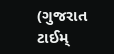(ગુજરાત ટાઈમ્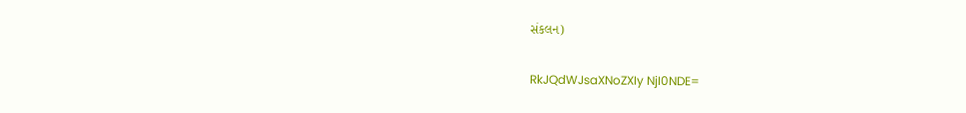સંકલન)

RkJQdWJsaXNoZXIy NjI0NDE=